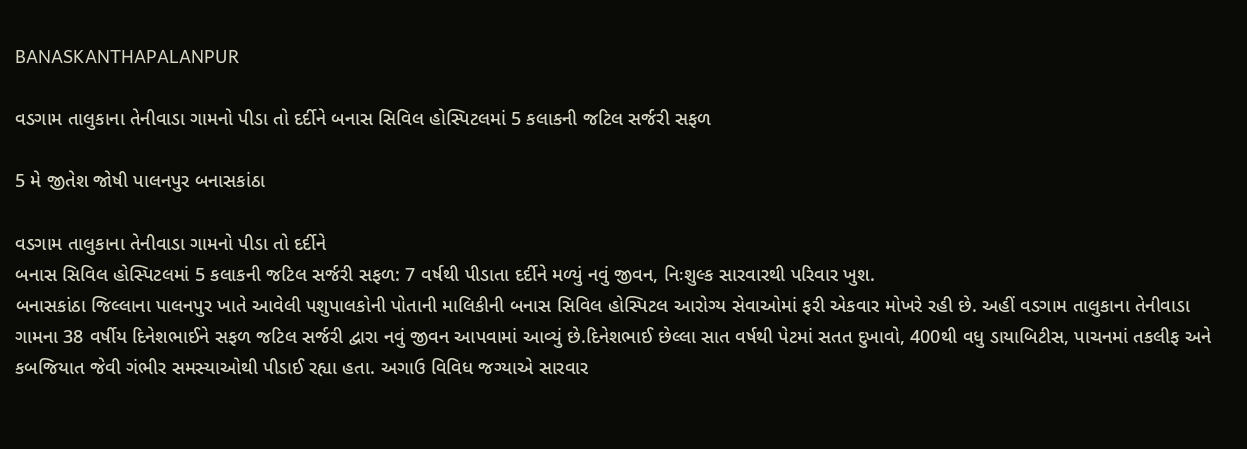BANASKANTHAPALANPUR

વડગામ તાલુકાના તેનીવાડા ગામનો પીડા તો દર્દીને બનાસ સિવિલ હોસ્પિટલમાં 5 કલાકની જટિલ સર્જરી સફળ

5 મે જીતેશ જોષી પાલનપુર બનાસકાંઠા

વડગામ તાલુકાના તેનીવાડા ગામનો પીડા તો દર્દીને
બનાસ સિવિલ હોસ્પિટલમાં 5 કલાકની જટિલ સર્જરી સફળ: 7 વર્ષથી પીડાતા દર્દીને મળ્યું નવું જીવન, નિઃશુલ્ક સારવારથી પરિવાર ખુશ.
બનાસકાંઠા જિલ્લાના પાલનપુર ખાતે આવેલી પશુપાલકોની પોતાની માલિકીની બનાસ સિવિલ હોસ્પિટલ આરોગ્ય સેવાઓમાં ફરી એકવાર મોખરે રહી છે. અહીં વડગામ તાલુકાના તેનીવાડા ગામના 38 વર્ષીય દિનેશભાઈને સફળ જટિલ સર્જરી દ્વારા નવું જીવન આપવામાં આવ્યું છે.દિનેશભાઈ છેલ્લા સાત વર્ષથી પેટમાં સતત દુખાવો, 400થી વધુ ડાયાબિટીસ, પાચનમાં તકલીફ અને કબજિયાત જેવી ગંભીર સમસ્યાઓથી પીડાઈ રહ્યા હતા. અગાઉ વિવિધ જગ્યાએ સારવાર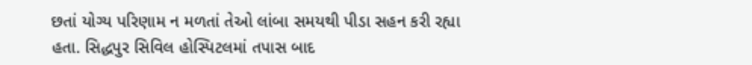છતાં યોગ્ય પરિણામ ન મળતાં તેઓ લાંબા સમયથી પીડા સહન કરી રહ્યા હતા. સિદ્ધપુર સિવિલ હોસ્પિટલમાં તપાસ બાદ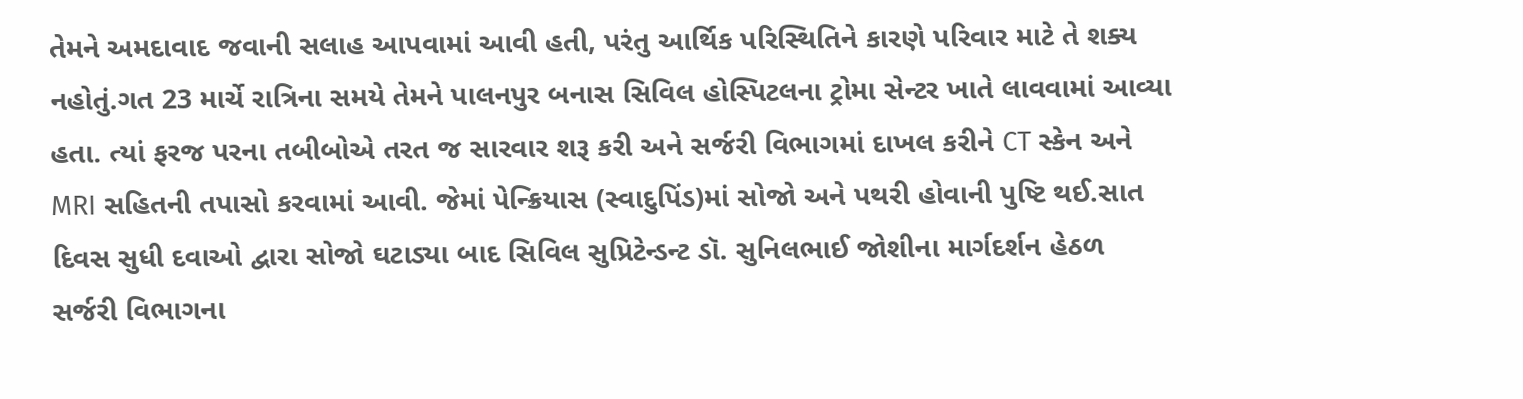તેમને અમદાવાદ જવાની સલાહ આપવામાં આવી હતી, પરંતુ આર્થિક પરિસ્થિતિને કારણે પરિવાર માટે તે શક્ય નહોતું.ગત 23 માર્ચે રાત્રિના સમયે તેમને પાલનપુર બનાસ સિવિલ હોસ્પિટલના ટ્રોમા સેન્ટર ખાતે લાવવામાં આવ્યા હતા. ત્યાં ફરજ પરના તબીબોએ તરત જ સારવાર શરૂ કરી અને સર્જરી વિભાગમાં દાખલ કરીને CT સ્કેન અને MRI સહિતની તપાસો કરવામાં આવી. જેમાં પેન્ક્રિયાસ (સ્વાદુપિંડ)માં સોજો અને પથરી હોવાની પુષ્ટિ થઈ.સાત દિવસ સુધી દવાઓ દ્વારા સોજો ઘટાડ્યા બાદ સિવિલ સુપ્રિટેન્ડન્ટ ડૉ. સુનિલભાઈ જોશીના માર્ગદર્શન હેઠળ સર્જરી વિભાગના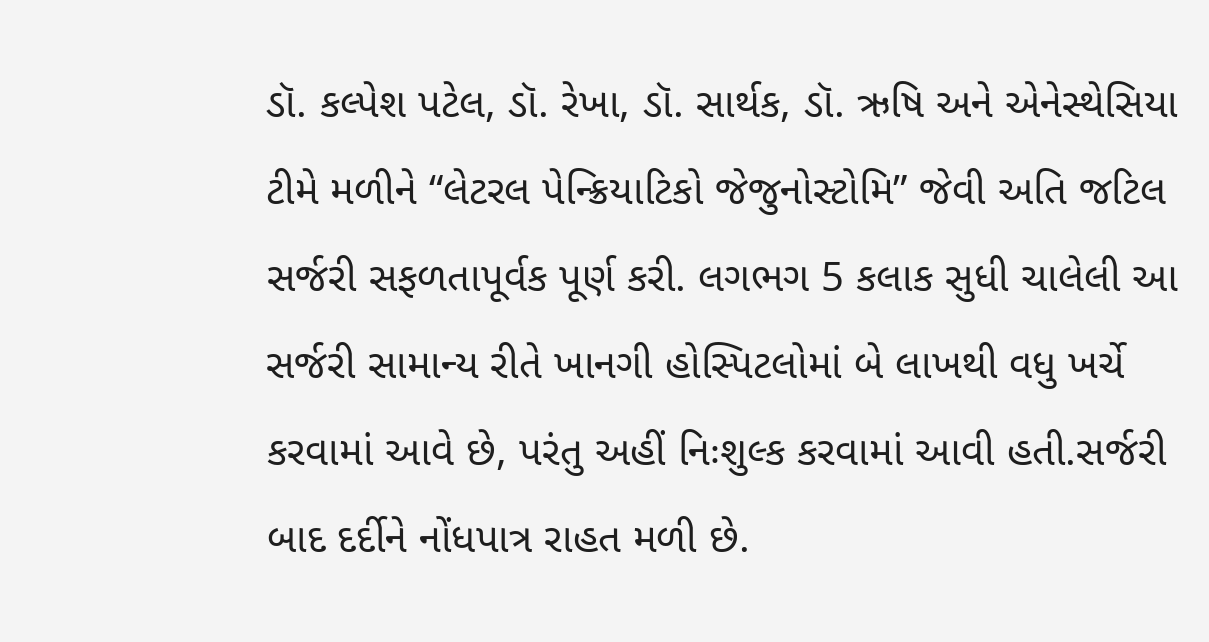ડૉ. કલ્પેશ પટેલ, ડૉ. રેખા, ડૉ. સાર્થક, ડૉ. ઋષિ અને એનેસ્થેસિયા ટીમે મળીને “લેટરલ પેન્ક્રિયાટિકો જેજુનોસ્ટોમિ” જેવી અતિ જટિલ સર્જરી સફળતાપૂર્વક પૂર્ણ કરી. લગભગ 5 કલાક સુધી ચાલેલી આ સર્જરી સામાન્ય રીતે ખાનગી હોસ્પિટલોમાં બે લાખથી વધુ ખર્ચે કરવામાં આવે છે, પરંતુ અહીં નિઃશુલ્ક કરવામાં આવી હતી.સર્જરી બાદ દર્દીને નોંધપાત્ર રાહત મળી છે.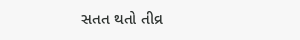સતત થતો તીવ્ર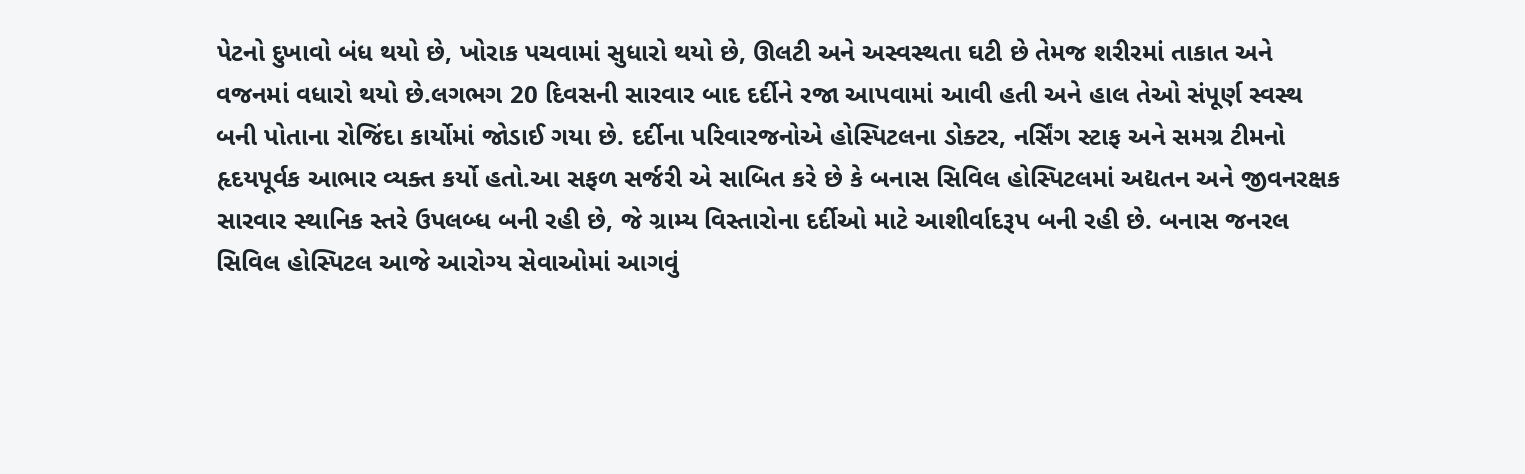પેટનો દુખાવો બંધ થયો છે, ખોરાક પચવામાં સુધારો થયો છે, ઊલટી અને અસ્વસ્થતા ઘટી છે તેમજ શરીરમાં તાકાત અને વજનમાં વધારો થયો છે.લગભગ 20 દિવસની સારવાર બાદ દર્દીને રજા આપવામાં આવી હતી અને હાલ તેઓ સંપૂર્ણ સ્વસ્થ બની પોતાના રોજિંદા કાર્યોમાં જોડાઈ ગયા છે. દર્દીના પરિવારજનોએ હોસ્પિટલના ડોક્ટર, નર્સિંગ સ્ટાફ અને સમગ્ર ટીમનો હૃદયપૂર્વક આભાર વ્યક્ત કર્યો હતો.આ સફળ સર્જરી એ સાબિત કરે છે કે બનાસ સિવિલ હોસ્પિટલમાં અદ્યતન અને જીવનરક્ષક સારવાર સ્થાનિક સ્તરે ઉપલબ્ધ બની રહી છે, જે ગ્રામ્ય વિસ્તારોના દર્દીઓ માટે આશીર્વાદરૂપ બની રહી છે. બનાસ જનરલ સિવિલ હોસ્પિટલ આજે આરોગ્ય સેવાઓમાં આગવું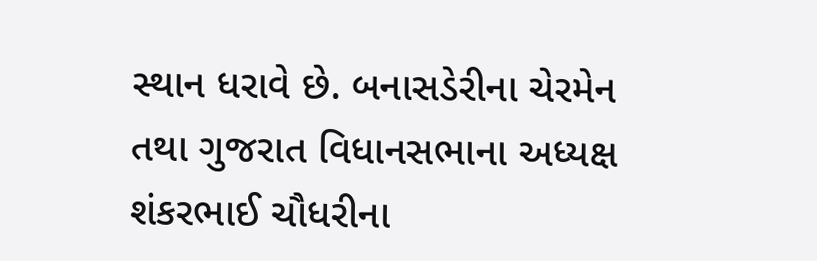સ્થાન ધરાવે છે. બનાસડેરીના ચેરમેન તથા ગુજરાત વિધાનસભાના અધ્યક્ષ શંકરભાઈ ચૌધરીના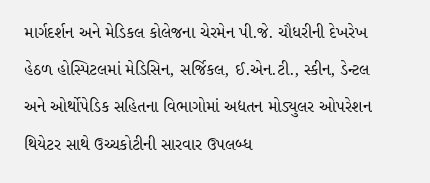માર્ગદર્શન અને મેડિકલ કોલેજના ચેરમેન પી.જે. ચૌધરીની દેખરેખ હેઠળ હોસ્પિટલમાં મેડિસિન, સર્જિકલ, ઈ.એન.ટી., સ્કીન, ડેન્ટલ અને ઓર્થોપેડિક સહિતના વિભાગોમાં અદ્યતન મોડ્યુલર ઓપરેશન થિયેટર સાથે ઉચ્ચકોટીની સારવાર ઉપલબ્ધ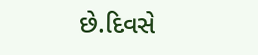છે.દિવસે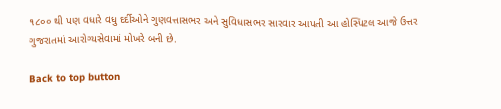૧૮૦૦ થી પણ વધારે વધુ દર્દીઓને ગુણવત્તાસભર અને સુવિધાસભર સારવાર આપતી આ હોસ્પિટલ આજે ઉત્તર ગુજરાતમાં આરોગ્યસેવામાં મોખરે બની છે.

Back to top button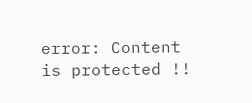error: Content is protected !!